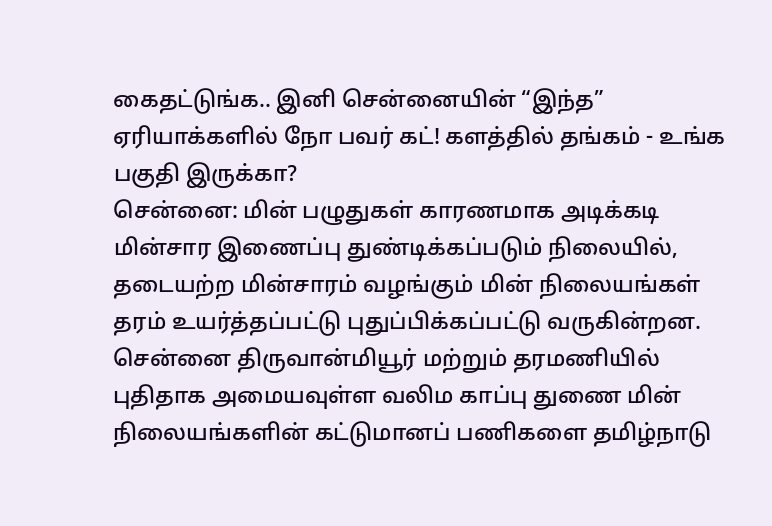கைதட்டுங்க.. இனி சென்னையின் “இந்த” ஏரியாக்களில் நோ பவர் கட்! களத்தில் தங்கம் - உங்க பகுதி இருக்கா?
சென்னை: மின் பழுதுகள் காரணமாக அடிக்கடி மின்சார இணைப்பு துண்டிக்கப்படும் நிலையில், தடையற்ற மின்சாரம் வழங்கும் மின் நிலையங்கள் தரம் உயர்த்தப்பட்டு புதுப்பிக்கப்பட்டு வருகின்றன.
சென்னை திருவான்மியூர் மற்றும் தரமணியில் புதிதாக அமையவுள்ள வலிம காப்பு துணை மின் நிலையங்களின் கட்டுமானப் பணிகளை தமிழ்நாடு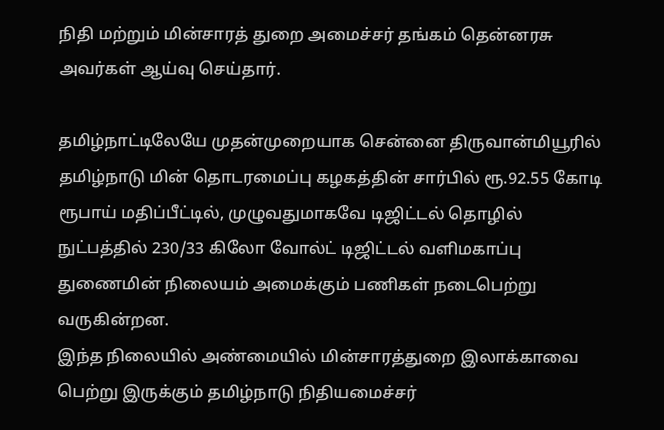நிதி மற்றும் மின்சாரத் துறை அமைச்சர் தங்கம் தென்னரசு அவர்கள் ஆய்வு செய்தார்.

தமிழ்நாட்டிலேயே முதன்முறையாக சென்னை திருவான்மியூரில் தமிழ்நாடு மின் தொடரமைப்பு கழகத்தின் சார்பில் ரூ.92.55 கோடி ரூபாய் மதிப்பீட்டில், முழுவதுமாகவே டிஜிட்டல் தொழில் நுட்பத்தில் 230/33 கிலோ வோல்ட் டிஜிட்டல் வளிமகாப்பு துணைமின் நிலையம் அமைக்கும் பணிகள் நடைபெற்று வருகின்றன.
இந்த நிலையில் அண்மையில் மின்சாரத்துறை இலாக்காவை பெற்று இருக்கும் தமிழ்நாடு நிதியமைச்சர்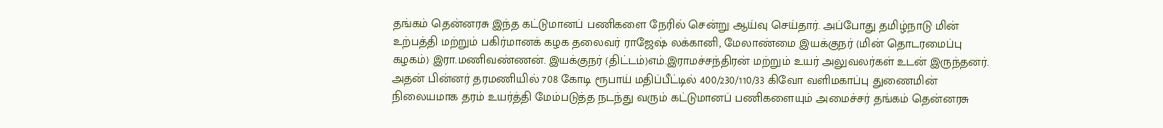தங்கம் தென்னரசு இந்த கட்டுமானப் பணிகளை நேரில் சென்று ஆய்வு செய்தார். அப்போது தமிழ்நாடு மின் உற்பத்தி மற்றும் பகிர்மானக் கழக தலைவர் ராஜேஷ் லக்கானி, மேலாண்மை இயக்குநர் (மின் தொடரமைப்பு கழகம்) இரா.மணிவண்ணன். இயக்குநர் (திட்டம்)எம்.இராமச்சந்திரன் மற்றும் உயர் அலுவலர்கள் உடன் இருந்தனர்.
அதன் பின்னர் தரமணியில் 708 கோடி ரூபாய் மதிப்பீட்டில் 400/230/110/33 கிவோ வளிமகாப்பு துணைமின் நிலையமாக தரம் உயர்த்தி மேம்படுத்த நடந்து வரும் கட்டுமானப் பணிகளையும் அமைச்சர் தங்கம் தென்னரசு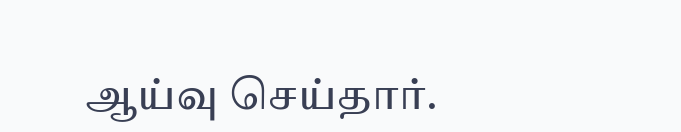ஆய்வு செய்தார்.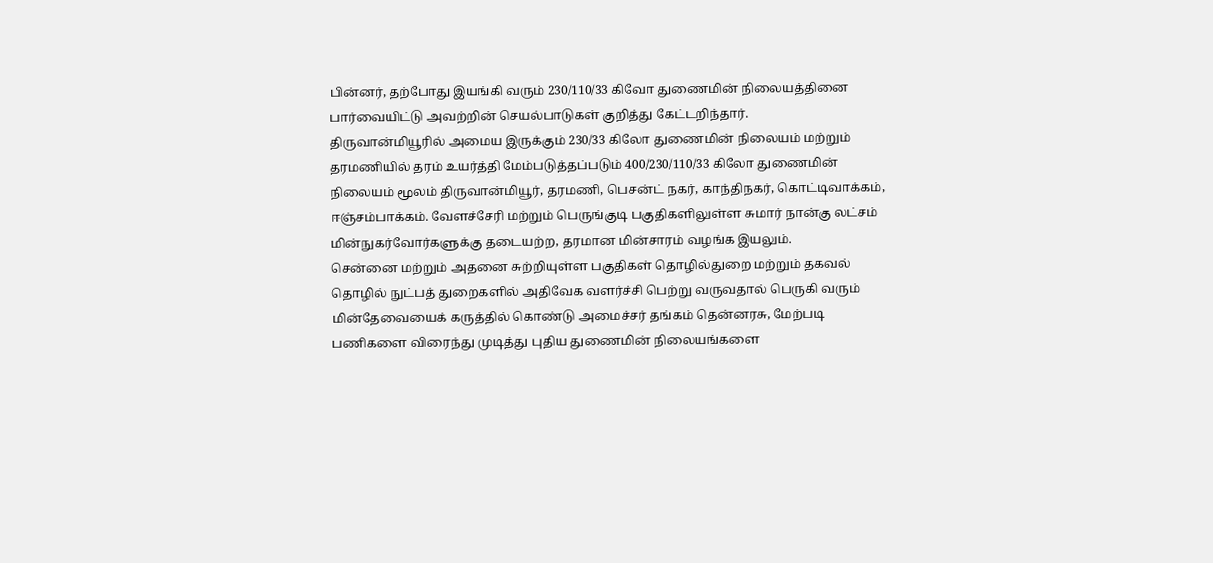பின்னர், தற்போது இயங்கி வரும் 230/110/33 கிவோ துணைமின் நிலையத்தினை பார்வையிட்டு அவற்றின் செயல்பாடுகள் குறித்து கேட்டறிந்தார்.
திருவான்மியூரில் அமைய இருக்கும் 230/33 கிலோ துணைமின் நிலையம் மற்றும் தரமணியில் தரம் உயர்த்தி மேம்படுத்தப்படும் 400/230/110/33 கிலோ துணைமின் நிலையம் மூலம் திருவான்மியூர், தரமணி, பெசன்ட் நகர், காந்திநகர், கொட்டிவாக்கம், ஈஞ்சம்பாக்கம். வேளச்சேரி மற்றும் பெருங்குடி பகுதிகளிலுள்ள சுமார் நான்கு லட்சம் மின்நுகர்வோர்களுக்கு தடையற்ற, தரமான மின்சாரம் வழங்க இயலும்.
சென்னை மற்றும் அதனை சுற்றியுள்ள பகுதிகள் தொழில்துறை மற்றும் தகவல் தொழில் நுட்பத் துறைகளில் அதிவேக வளர்ச்சி பெற்று வருவதால் பெருகி வரும் மின்தேவையைக் கருத்தில் கொண்டு அமைச்சர் தங்கம் தென்னரசு, மேற்படி பணிகளை விரைந்து முடித்து புதிய துணைமின் நிலையங்களை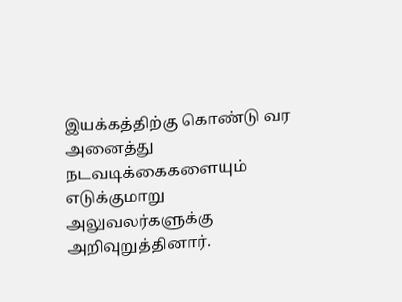இயக்கத்திற்கு கொண்டு வர அனைத்து நடவடிக்கைகளையும் எடுக்குமாறு அலுவலர்களுக்கு அறிவுறுத்தினார்.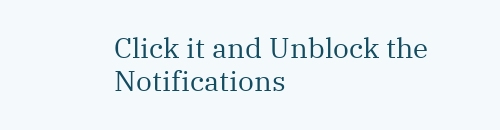Click it and Unblock the Notifications